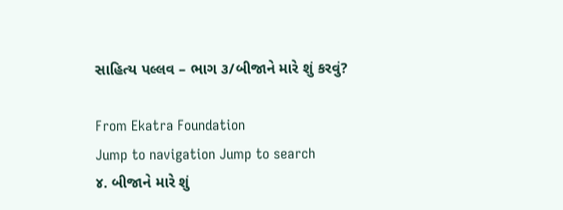સાહિત્ય પલ્લવ – ભાગ ૩/બીજાને મારે શું કરવું?

From Ekatra Foundation
Jump to navigation Jump to search
૪. બીજાને મારે શું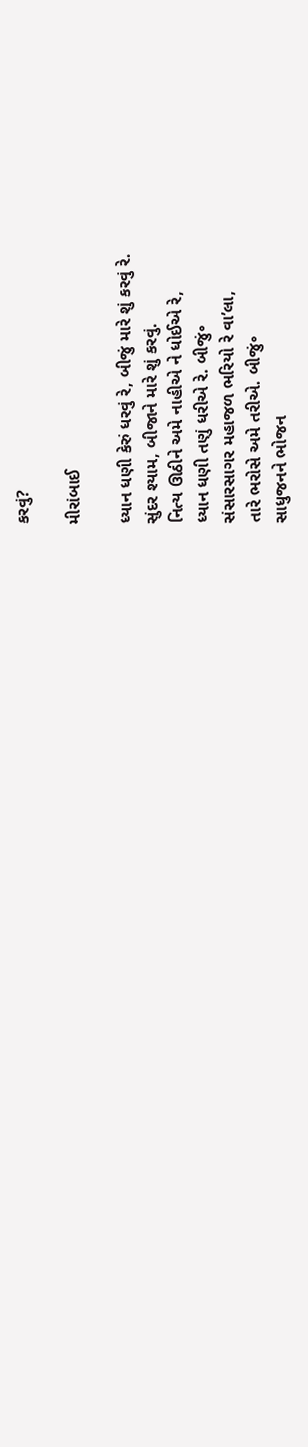કરવું?

મીરાંબાઈ

ધ્યાન ધણી કેરું ધરવું રે, બીજું મારે શું કરવું રે.
સુંદર શ્યામ, બીજાને મારે શું કરવું.
નિત્ય ઊઠીને અમે નાહીએ ને ધોઈએ રે,
ધ્યાન ધણી તણું ધરીએ રે. બીજું૰
સંસારસાગર મહાજળ ભરિયો રે વા’લા,
તારે ભરોસે અમે તરીએ. બીજું૰
સાધુજનને ભોજન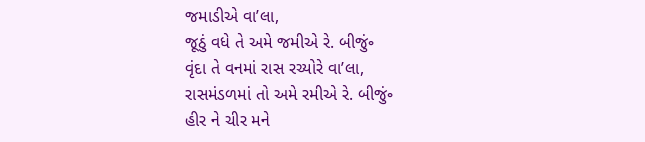જમાડીએ વા’લા,
જૂઠું વધે તે અમે જમીએ રે. બીજું૰
વૃંદા તે વનમાં રાસ રચ્યોરે વા’લા,
રાસમંડળમાં તો અમે રમીએ રે. બીજું૰
હીર ને ચીર મને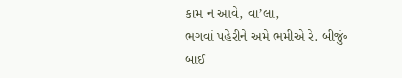કામ ન આવે, વા’લા,
ભગવાં પહેરીને અમે ભમીએ રે. બીજું૰
બાઈ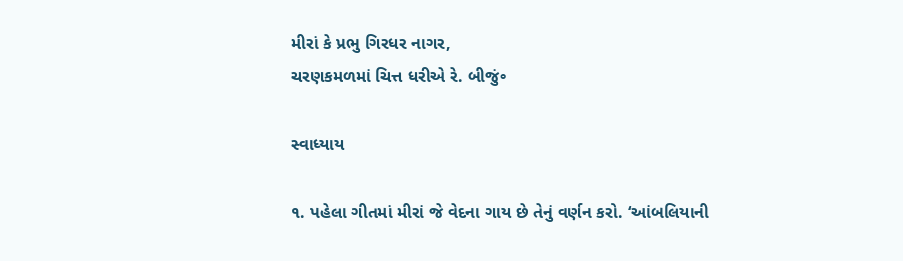મીરાં કે પ્રભુ ગિરધર નાગર,
ચરણકમળમાં ચિત્ત ધરીએ રે. બીજું૰

સ્વાધ્યાય

૧. પહેલા ગીતમાં મીરાં જે વેદના ગાય છે તેનું વર્ણન કરો. ‘આંબલિયાની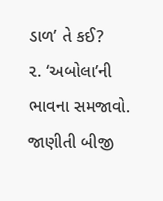ડાળ’ તે કઈ?
૨. ‘અબોલા’ની ભાવના સમજાવો. જાણીતી બીજી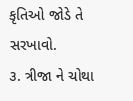કૃતિઓ જોડે તે સરખાવો.
૩. ત્રીજા ને ચોથા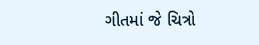ગીતમાં જે ચિત્રો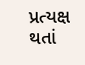પ્રત્યક્ષ થતાં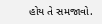હોય તે સમજાવો.